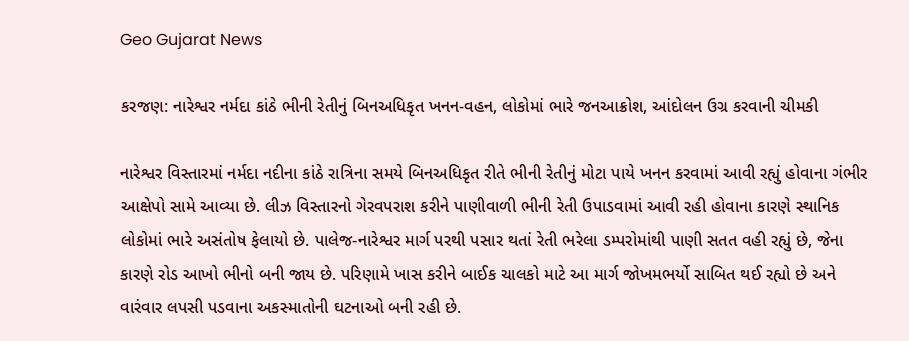Geo Gujarat News

કરજણ: નારેશ્વર નર્મદા કાંઠે ભીની રેતીનું બિનઅધિકૃત ખનન-વહન, લોકોમાં ભારે જનઆક્રોશ, આંદોલન ઉગ્ર કરવાની ચીમકી

નારેશ્વર વિસ્તારમાં નર્મદા નદીના કાંઠે રાત્રિના સમયે બિનઅધિકૃત રીતે ભીની રેતીનું મોટા પાયે ખનન કરવામાં આવી રહ્યું હોવાના ગંભીર આક્ષેપો સામે આવ્યા છે. લીઝ વિસ્તારનો ગેરવપરાશ કરીને પાણીવાળી ભીની રેતી ઉપાડવામાં આવી રહી હોવાના કારણે સ્થાનિક લોકોમાં ભારે અસંતોષ ફેલાયો છે. પાલેજ-નારેશ્વર માર્ગ પરથી પસાર થતાં રેતી ભરેલા ડમ્પરોમાંથી પાણી સતત વહી રહ્યું છે, જેના કારણે રોડ આખો ભીનો બની જાય છે. પરિણામે ખાસ કરીને બાઈક ચાલકો માટે આ માર્ગ જોખમભર્યો સાબિત થઈ રહ્યો છે અને વારંવાર લપસી પડવાના અકસ્માતોની ઘટનાઓ બની રહી છે.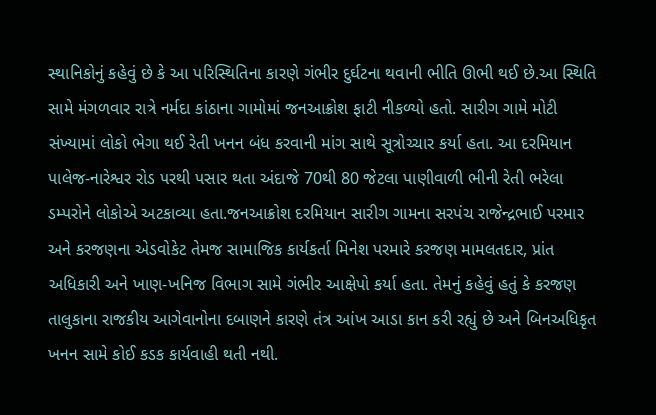સ્થાનિકોનું કહેવું છે કે આ પરિસ્થિતિના કારણે ગંભીર દુર્ઘટના થવાની ભીતિ ઊભી થઈ છે.આ સ્થિતિ સામે મંગળવાર રાત્રે નર્મદા કાંઠાના ગામોમાં જનઆક્રોશ ફાટી નીકળ્યો હતો. સારીગ ગામે મોટી સંખ્યામાં લોકો ભેગા થઈ રેતી ખનન બંધ કરવાની માંગ સાથે સૂત્રોચ્ચાર કર્યા હતા. આ દરમિયાન પાલેજ-નારેશ્વર રોડ પરથી પસાર થતા અંદાજે 70થી 80 જેટલા પાણીવાળી ભીની રેતી ભરેલા ડમ્પરોને લોકોએ અટકાવ્યા હતા.જનઆક્રોશ દરમિયાન સારીગ ગામના સરપંચ રાજેન્દ્રભાઈ પરમાર અને કરજણના એડવોકેટ તેમજ સામાજિક કાર્યકર્તા મિનેશ પરમારે કરજણ મામલતદાર, પ્રાંત અધિકારી અને ખાણ-ખનિજ વિભાગ સામે ગંભીર આક્ષેપો કર્યા હતા. તેમનું કહેવું હતું કે કરજણ તાલુકાના રાજકીય આગેવાનોના દબાણને કારણે તંત્ર આંખ આડા કાન કરી રહ્યું છે અને બિનઅધિકૃત ખનન સામે કોઈ કડક કાર્યવાહી થતી નથી.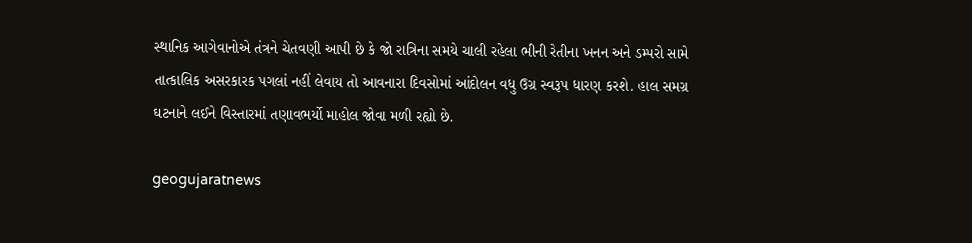સ્થાનિક આગેવાનોએ તંત્રને ચેતવણી આપી છે કે જો રાત્રિના સમયે ચાલી રહેલા ભીની રેતીના ખનન અને ડમ્પરો સામે તાત્કાલિક અસરકારક પગલાં નહીં લેવાય તો આવનારા દિવસોમાં આંદોલન વધુ ઉગ્ર સ્વરૂપ ધારણ કરશે. હાલ સમગ્ર ઘટનાને લઈને વિસ્તારમાં તણાવભર્યો માહોલ જોવા મળી રહ્યો છે.

geogujaratnews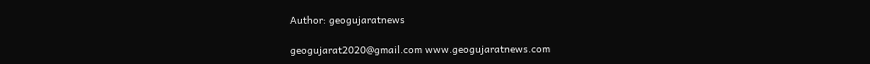Author: geogujaratnews

geogujarat2020@gmail.com www.geogujaratnews.com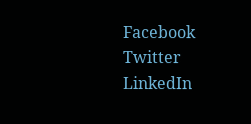Facebook
Twitter
LinkedIn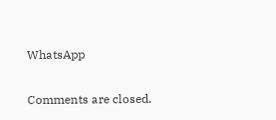WhatsApp

Comments are closed.